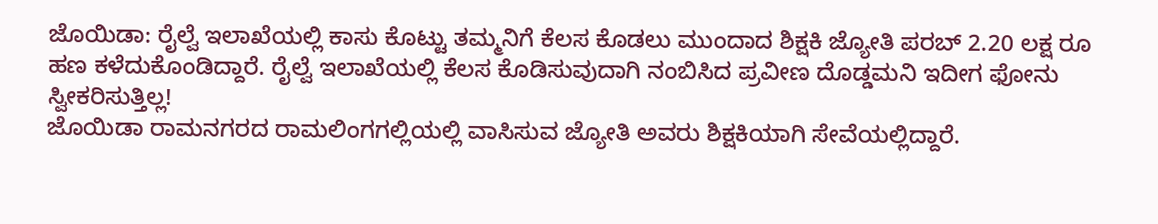ಜೊಯಿಡಾ: ರೈಲ್ವೆ ಇಲಾಖೆಯಲ್ಲಿ ಕಾಸು ಕೊಟ್ಟು ತಮ್ಮನಿಗೆ ಕೆಲಸ ಕೊಡಲು ಮುಂದಾದ ಶಿಕ್ಷಕಿ ಜ್ಯೋತಿ ಪರಬ್ 2.20 ಲಕ್ಷ ರೂ ಹಣ ಕಳೆದುಕೊಂಡಿದ್ದಾರೆ. ರೈಲ್ವೆ ಇಲಾಖೆಯಲ್ಲಿ ಕೆಲಸ ಕೊಡಿಸುವುದಾಗಿ ನಂಬಿಸಿದ ಪ್ರವೀಣ ದೊಡ್ಡಮನಿ ಇದೀಗ ಫೋನು ಸ್ವೀಕರಿಸುತ್ತಿಲ್ಲ!
ಜೊಯಿಡಾ ರಾಮನಗರದ ರಾಮಲಿಂಗಗಲ್ಲಿಯಲ್ಲಿ ವಾಸಿಸುವ ಜ್ಯೋತಿ ಅವರು ಶಿಕ್ಷಕಿಯಾಗಿ ಸೇವೆಯಲ್ಲಿದ್ದಾರೆ.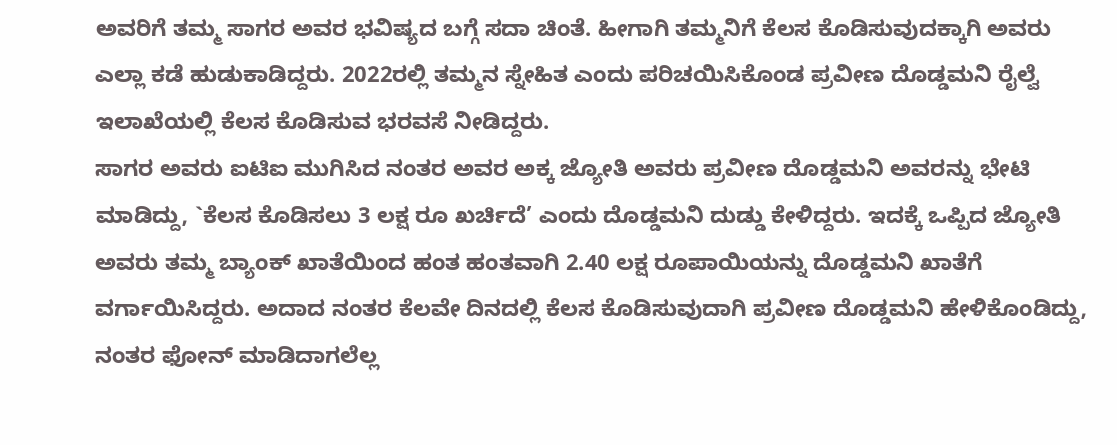ಅವರಿಗೆ ತಮ್ಮ ಸಾಗರ ಅವರ ಭವಿಷ್ಯದ ಬಗ್ಗೆ ಸದಾ ಚಿಂತೆ. ಹೀಗಾಗಿ ತಮ್ಮನಿಗೆ ಕೆಲಸ ಕೊಡಿಸುವುದಕ್ಕಾಗಿ ಅವರು ಎಲ್ಲಾ ಕಡೆ ಹುಡುಕಾಡಿದ್ದರು. 2022ರಲ್ಲಿ ತಮ್ಮನ ಸ್ನೇಹಿತ ಎಂದು ಪರಿಚಯಿಸಿಕೊಂಡ ಪ್ರವೀಣ ದೊಡ್ಡಮನಿ ರೈಲ್ವೆ ಇಲಾಖೆಯಲ್ಲಿ ಕೆಲಸ ಕೊಡಿಸುವ ಭರವಸೆ ನೀಡಿದ್ದರು.
ಸಾಗರ ಅವರು ಐಟಿಐ ಮುಗಿಸಿದ ನಂತರ ಅವರ ಅಕ್ಕ ಜ್ಯೋತಿ ಅವರು ಪ್ರವೀಣ ದೊಡ್ಡಮನಿ ಅವರನ್ನು ಭೇಟಿ ಮಾಡಿದ್ದು, `ಕೆಲಸ ಕೊಡಿಸಲು 3 ಲಕ್ಷ ರೂ ಖರ್ಚಿದೆ’ ಎಂದು ದೊಡ್ಡಮನಿ ದುಡ್ಡು ಕೇಳಿದ್ದರು. ಇದಕ್ಕೆ ಒಪ್ಪಿದ ಜ್ಯೋತಿ ಅವರು ತಮ್ಮ ಬ್ಯಾಂಕ್ ಖಾತೆಯಿಂದ ಹಂತ ಹಂತವಾಗಿ 2.40 ಲಕ್ಷ ರೂಪಾಯಿಯನ್ನು ದೊಡ್ಡಮನಿ ಖಾತೆಗೆ ವರ್ಗಾಯಿಸಿದ್ದರು. ಅದಾದ ನಂತರ ಕೆಲವೇ ದಿನದಲ್ಲಿ ಕೆಲಸ ಕೊಡಿಸುವುದಾಗಿ ಪ್ರವೀಣ ದೊಡ್ಡಮನಿ ಹೇಳಿಕೊಂಡಿದ್ದು, ನಂತರ ಫೋನ್ ಮಾಡಿದಾಗಲೆಲ್ಲ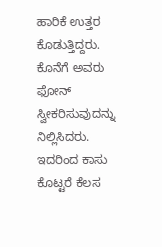ಹಾರಿಕೆ ಉತ್ತರ ಕೊಡುತ್ತಿದ್ದರು.
ಕೊನೆಗೆ ಅವರು ಫೋನ್ ಸ್ವೀಕರಿಸುವುದನ್ನು ನಿಲ್ಲಿಸಿದರು. ಇದರಿಂದ ಕಾಸು ಕೊಟ್ಟರೆ ಕೆಲಸ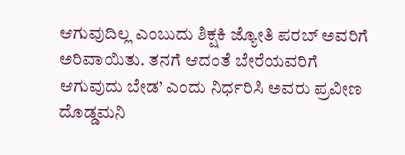ಆಗುವುದಿಲ್ಲ ಎಂಬುದು ಶಿಕ್ಷಕಿ ಜ್ಯೋತಿ ಪರಬ್ ಅವರಿಗೆ ಅರಿವಾಯಿತು. ತನಗೆ ಆದಂತೆ ಬೇರೆಯವರಿಗೆ ಆಗುವುದು ಬೇಡ’ ಎಂದು ನಿರ್ಧರಿಸಿ ಅವರು ಪ್ರವೀಣ ದೊಡ್ಡಮನಿ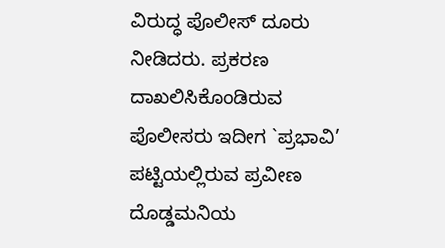ವಿರುದ್ಧ ಪೊಲೀಸ್ ದೂರು ನೀಡಿದರು. ಪ್ರಕರಣ ದಾಖಲಿಸಿಕೊಂಡಿರುವ ಪೊಲೀಸರು ಇದೀಗ `ಪ್ರಭಾವಿ’ ಪಟ್ಟಿಯಲ್ಲಿರುವ ಪ್ರವೀಣ ದೊಡ್ಡಮನಿಯ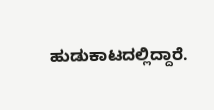ಹುಡುಕಾಟದಲ್ಲಿದ್ದಾರೆ.